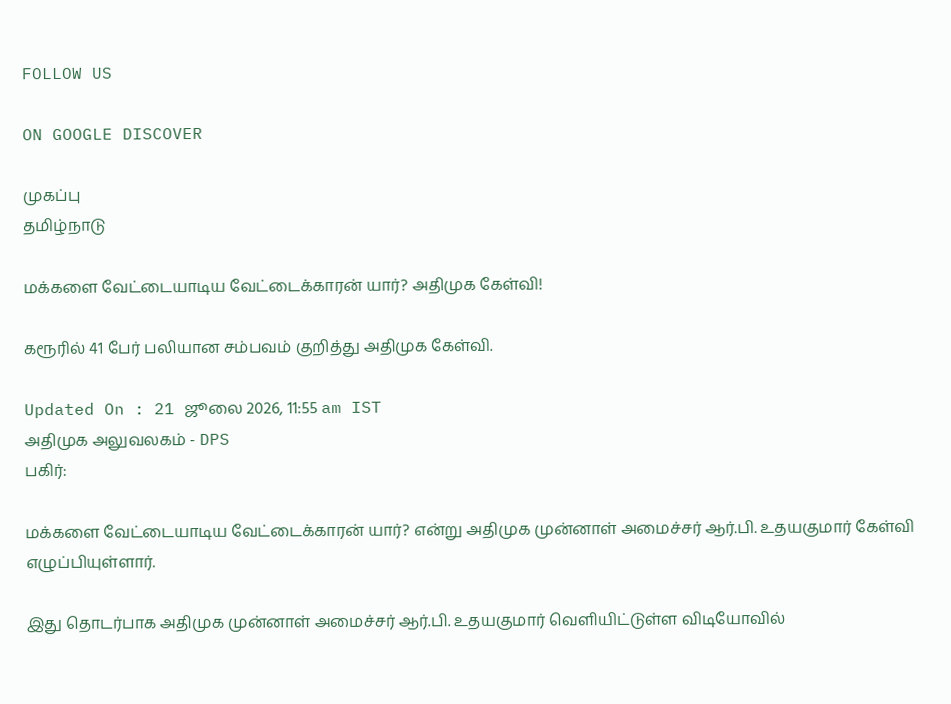FOLLOW US

ON GOOGLE DISCOVER

முகப்பு
தமிழ்நாடு

மக்களை வேட்டையாடிய வேட்டைக்காரன் யார்? அதிமுக கேள்வி!

கரூரில் 41 பேர் பலியான சம்பவம் குறித்து அதிமுக கேள்வி.

Updated On : 21 ஜூலை 2026, 11:55 am IST
அதிமுக அலுவலகம் - DPS
பகிர்:

மக்களை வேட்டையாடிய வேட்டைக்காரன் யார்? என்று அதிமுக முன்னாள் அமைச்சர் ஆர்.பி. உதயகுமார் கேள்வி எழுப்பியுள்ளார்.

இது தொடர்பாக அதிமுக முன்னாள் அமைச்சர் ஆர்.பி. உதயகுமார் வெளியிட்டுள்ள விடியோவில்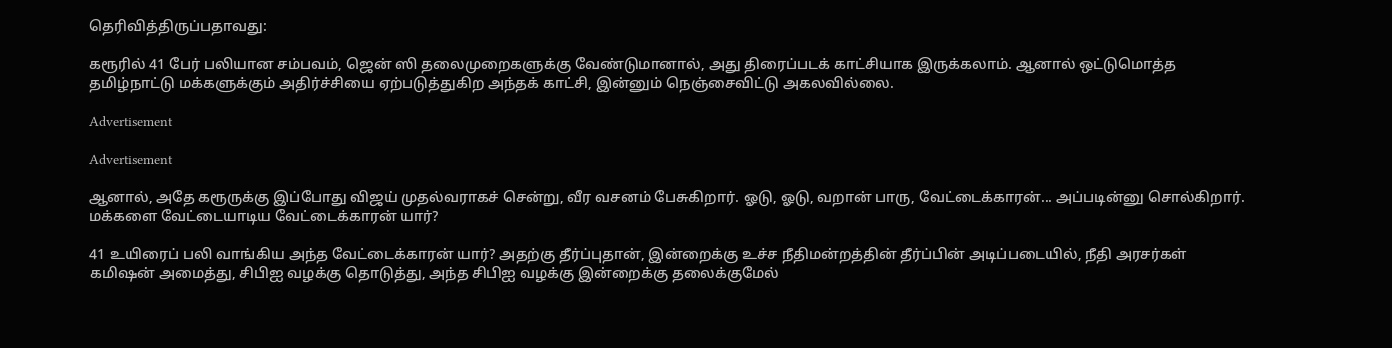தெரிவித்திருப்பதாவது:

கரூரில் 41 பேர் பலியான சம்பவம், ஜென் ஸி தலைமுறைகளுக்கு வேண்டுமானால், அது திரைப்படக் காட்சியாக இருக்கலாம். ஆனால் ஒட்டுமொத்த தமிழ்நாட்டு மக்களுக்கும் அதிர்ச்சியை ஏற்படுத்துகிற அந்தக் காட்சி, இன்னும் நெஞ்சைவிட்டு அகலவில்லை.

Advertisement

Advertisement

ஆனால், அதே கரூருக்கு இப்போது விஜய் முதல்வராகச் சென்று, வீர வசனம் பேசுகிறார். ஓடு, ஓடு, வறான் பாரு, வேட்டைக்காரன்... அப்படின்னு சொல்கிறார். மக்களை வேட்டையாடிய வேட்டைக்காரன் யார்?

41 உயிரைப் பலி வாங்கிய அந்த வேட்டைக்காரன் யார்? அதற்கு தீர்ப்புதான், இன்றைக்கு உச்ச நீதிமன்றத்தின் தீர்ப்பின் அடிப்படையில், நீதி அரசர்கள் கமிஷன் அமைத்து, சிபிஐ வழக்கு தொடுத்து, அந்த சிபிஐ வழக்கு இன்றைக்கு தலைக்குமேல்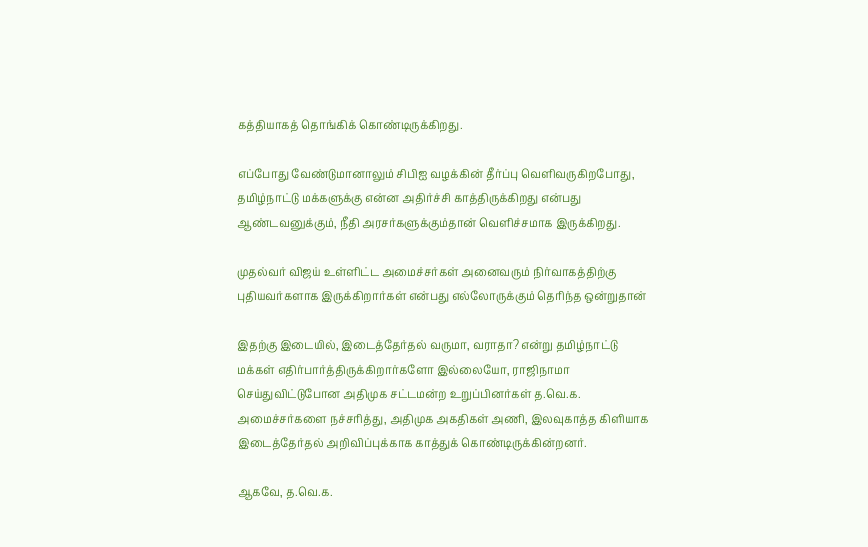கத்தியாகத் தொங்கிக் கொண்டிருக்கிறது.

எப்போது வேண்டுமானாலும் சிபிஐ வழக்கின் தீர்ப்பு வெளிவருகிறபோது, தமிழ்நாட்டு மக்களுக்கு என்ன அதிர்ச்சி காத்திருக்கிறது என்பது ஆண்டவனுக்கும், நீதி அரசர்களுக்கும்தான் வெளிச்சமாக இருக்கிறது.

முதல்வர் விஜய் உள்ளிட்ட அமைச்சர்கள் அனைவரும் நிர்வாகத்திற்கு புதியவர்களாக இருக்கிறார்கள் என்பது எல்லோருக்கும் தெரிந்த ஒன்றுதான்

இதற்கு இடையில், இடைத்தேர்தல் வருமா, வராதா? என்று தமிழ்நாட்டு மக்கள் எதிர்பார்த்திருக்கிறார்களோ இல்லையோ, ராஜிநாமா செய்துவிட்டுபோன அதிமுக சட்டமன்ற உறுப்பினர்கள் த.வெ.க. அமைச்சர்களை நச்சரித்து, அதிமுக அகதிகள் அணி, இலவுகாத்த கிளியாக இடைத்தேர்தல் அறிவிப்புக்காக காத்துக் கொண்டிருக்கின்றனர்.

ஆகவே, த.வெ.க.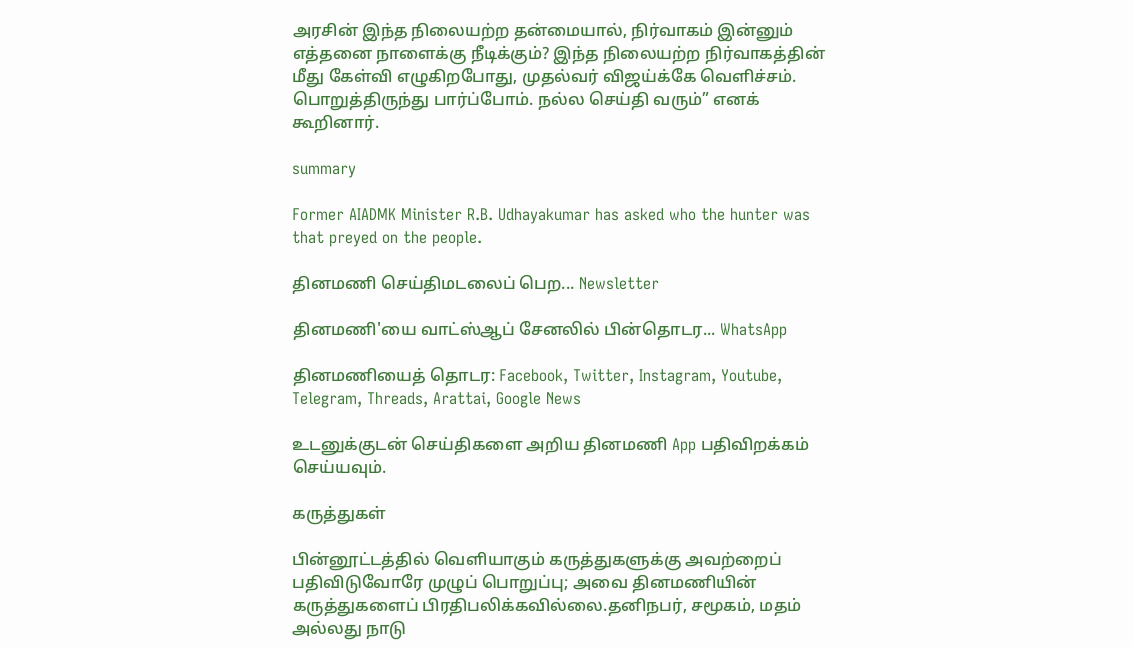அரசின் இந்த நிலையற்ற தன்மையால், நிர்வாகம் இன்னும் எத்தனை நாளைக்கு நீடிக்கும்? இந்த நிலையற்ற நிர்வாகத்தின் மீது கேள்வி எழுகிறபோது, முதல்வர் விஜய்க்கே வெளிச்சம். பொறுத்திருந்து பார்ப்போம். நல்ல செய்தி வரும்” எனக் கூறினார்.

summary

Former AIADMK Minister R.B. Udhayakumar has asked who the hunter was that preyed on the people.

தினமணி செய்திமடலைப் பெற... Newsletter

தினமணி'யை வாட்ஸ்ஆப் சேனலில் பின்தொடர... WhatsApp

தினமணியைத் தொடர: Facebook, Twitter, Instagram, Youtube, Telegram, Threads, Arattai, Google News

உடனுக்குடன் செய்திகளை அறிய தினமணி App பதிவிறக்கம் செய்யவும்.

கருத்துகள்

பின்னூட்டத்தில் வெளியாகும் கருத்துகளுக்கு அவற்றைப் பதிவிடுவோரே முழுப் பொறுப்பு; அவை தினமணியின் கருத்துகளைப் பிரதிபலிக்கவில்லை.தனிநபர், சமூகம், மதம் அல்லது நாடு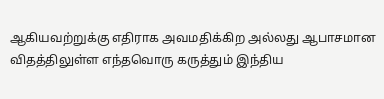ஆகியவற்றுக்கு எதிராக அவமதிக்கிற அல்லது ஆபாசமான விதத்திலுள்ள எந்தவொரு கருத்தும் இந்திய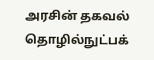அரசின் தகவல் தொழில்நுட்பக்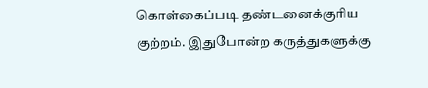கொள்கைப்படி தண்டனைக்குரிய குற்றம். இதுபோன்ற கருத்துகளுக்கு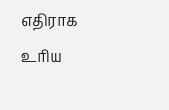எதிராக உரிய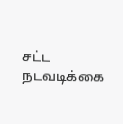சட்ட நடவடிக்கை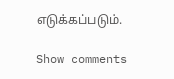எடுக்கப்படும்.

Show comments